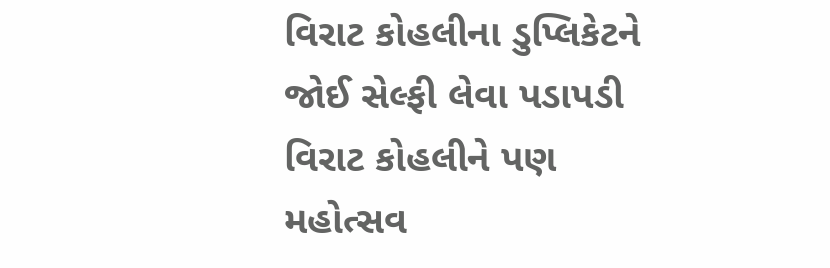વિરાટ કોહલીના ડુપ્લિકેટને જોઈ સેલ્ફી લેવા પડાપડી
વિરાટ કોહલીને પણ મહોત્સવ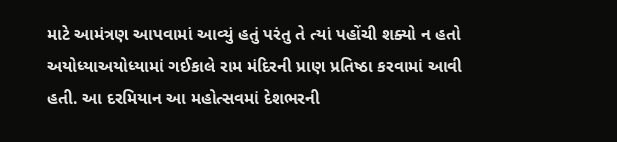માટે આમંત્રણ આપવામાં આવ્યું હતું પરંતુ તે ત્યાં પહોંચી શક્યો ન હતો અયોધ્યાઅયોધ્યામાં ગઈકાલે રામ મંદિરની પ્રાણ પ્રતિષ્ઠા કરવામાં આવી હતી. આ દરમિયાન આ મહોત્સવમાં દેશભરની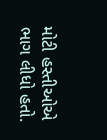મોટી હસ્તીઓએ ભાગ લીધો હતો.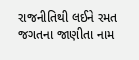રાજનીતિથી લઈને રમત જગતના જાણીતા નામ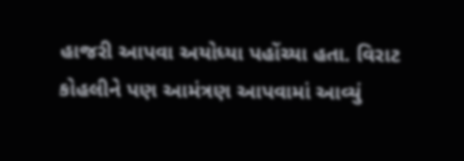હાજરી આપવા અયોધ્યા પહોંચ્યા હતા. વિરાટ કોહલીને પણ આમંત્રણ આપવામાં આવ્યું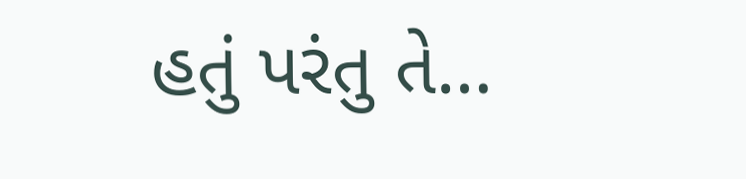હતું પરંતુ તે…